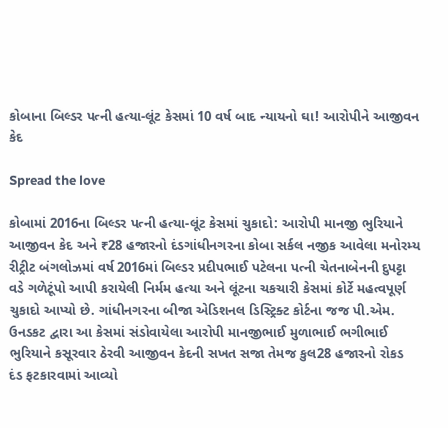કોબાના બિલ્ડર પત્ની હત્યા-લૂંટ કેસમાં 10 વર્ષ બાદ ન્યાયનો ઘા! આરોપીને આજીવન કેદ

Spread the love

કોબામાં 2016ના બિલ્ડર પત્ની હત્યા-લૂંટ કેસમાં ચુકાદો: આરોપી માનજી ભુરિયાને આજીવન કેદ અને ₹28 હજારનો દંડગાંધીનગરના કોબા સર્કલ નજીક આવેલા મનોરમ્ય રીટ્રીટ બંગલોઝમાં વર્ષ 2016માં બિલ્ડર પ્રદીપભાઈ પટેલના પત્ની ચેતનાબેનની દુપટ્ટા વડે ગળેટૂંપો આપી કરાયેલી નિર્મમ હત્યા અને લૂંટના ચકચારી કેસમાં કોર્ટે મહત્વપૂર્ણ ચુકાદો આપ્યો છે. ગાંધીનગરના બીજા એડિશનલ ડિસ્ટ્રિક્ટ કોર્ટના જજ પી.એમ. ઉનડકટ દ્વારા આ કેસમાં સંડોવાયેલા આરોપી માનજીભાઈ મુળાભાઈ ભગીભાઈ ભુરિયાને કસૂરવાર ઠેરવી આજીવન કેદની સખત સજા તેમજ કુલ28 હજારનો રોકડ દંડ ફટકારવામાં આવ્યો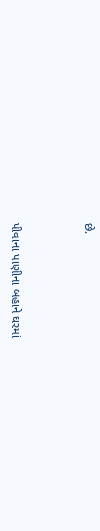છે.



પીવાના પાણીના બહાને ઘરમાં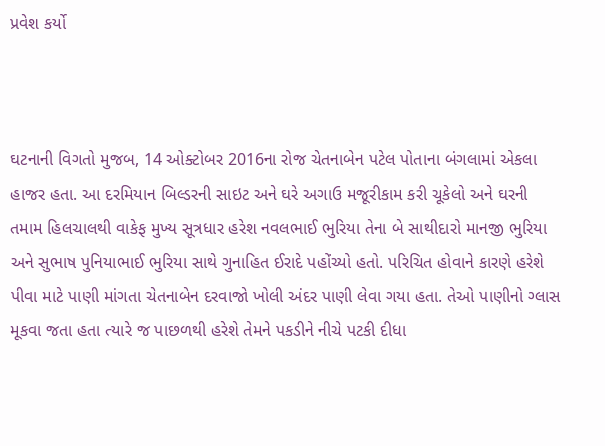પ્રવેશ કર્યો



ઘટનાની વિગતો મુજબ, 14 ઓક્ટોબર 2016ના રોજ ચેતનાબેન પટેલ પોતાના બંગલામાં એકલા હાજર હતા. આ દરમિયાન બિલ્ડરની સાઇટ અને ઘરે અગાઉ મજૂરીકામ કરી ચૂકેલો અને ઘરની તમામ હિલચાલથી વાકેફ મુખ્ય સૂત્રધાર હરેશ નવલભાઈ ભુરિયા તેના બે સાથીદારો માનજી ભુરિયા અને સુભાષ પુનિયાભાઈ ભુરિયા સાથે ગુનાહિત ઈરાદે પહોંચ્યો હતો. પરિચિત હોવાને કારણે હરેશે પીવા માટે પાણી માંગતા ચેતનાબેન દરવાજો ખોલી અંદર પાણી લેવા ગયા હતા. તેઓ પાણીનો ગ્લાસ મૂકવા જતા હતા ત્યારે જ પાછળથી હરેશે તેમને પકડીને નીચે પટકી દીધા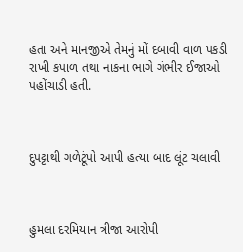હતા અને માનજીએ તેમનું મોં દબાવી વાળ પકડી રાખી કપાળ તથા નાકના ભાગે ગંભીર ઈજાઓ પહોંચાડી હતી.



દુપટ્ટાથી ગળેટૂંપો આપી હત્યા બાદ લૂંટ ચલાવી



હુમલા દરમિયાન ત્રીજા આરોપી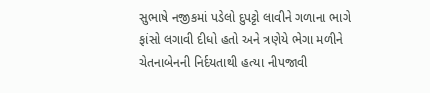સુભાષે નજીકમાં પડેલો દુપટ્ટો લાવીને ગળાના ભાગે ફાંસો લગાવી દીધો હતો અને ત્રણેયે ભેગા મળીને ચેતનાબેનની નિર્દયતાથી હત્યા નીપજાવી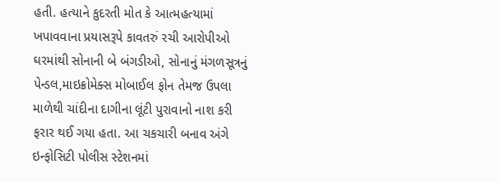હતી. હત્યાને કુદરતી મોત કે આત્મહત્યામાં ખપાવવાના પ્રયાસરૂપે કાવતરું રચી આરોપીઓ ઘરમાંથી સોનાની બે બંગડીઓ, સોનાનું મંગળસૂત્રનું પેન્ડલ,માઇક્રોમેક્સ મોબાઈલ ફોન તેમજ ઉપલા માળેથી ચાંદીના દાગીના લૂંટી પુરાવાનો નાશ કરી ફરાર થઈ ગયા હતા. આ ચકચારી બનાવ અંગે ઇન્ફોસિટી પોલીસ સ્ટેશનમાં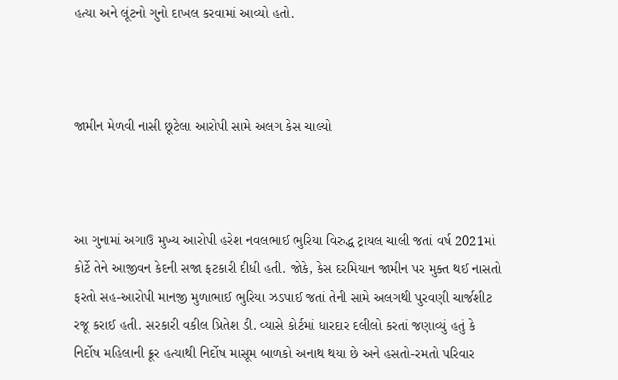હત્યા અને લૂંટનો ગુનો દાખલ કરવામાં આવ્યો હતો.



જામીન મેળવી નાસી છૂટેલા આરોપી સામે અલગ કેસ ચાલ્યો



આ ગુનામાં અગાઉ મુખ્ય આરોપી હરેશ નવલભાઈ ભુરિયા વિરુદ્ધ ટ્રાયલ ચાલી જતાં વર્ષ 2021માં કોર્ટે તેને આજીવન કેદની સજા ફટકારી દીધી હતી. જોકે, કેસ દરમિયાન જામીન પર મુક્ત થઈ નાસતો ફરતો સહ-આરોપી માનજી મુળાભાઈ ભુરિયા ઝડપાઈ જતાં તેની સામે અલગથી પુરવણી ચાર્જશીટ રજૂ કરાઈ હતી. સરકારી વકીલ પ્રિતેશ ડી. વ્યાસે કોર્ટમાં ધારદાર દલીલો કરતાં જણાવ્યું હતું કે નિર્દોષ મહિલાની ક્રૂર હત્યાથી નિર્દોષ માસૂમ બાળકો અનાથ થયા છે અને હસતો-રમતો પરિવાર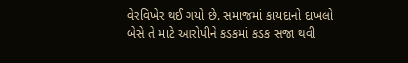વેરવિખેર થઈ ગયો છે. સમાજમાં કાયદાનો દાખલો બેસે તે માટે આરોપીને કડકમાં કડક સજા થવી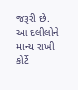જરૂરી છે. આ દલીલોને માન્ય રાખી કોર્ટે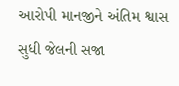આરોપી માનજીને અંતિમ શ્વાસ સુધી જેલની સજા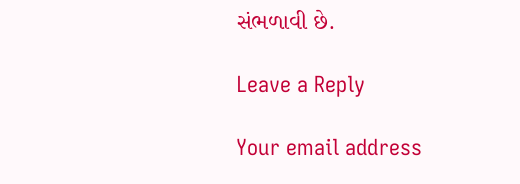સંભળાવી છે.

Leave a Reply

Your email address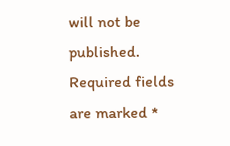will not be published. Required fields are marked *